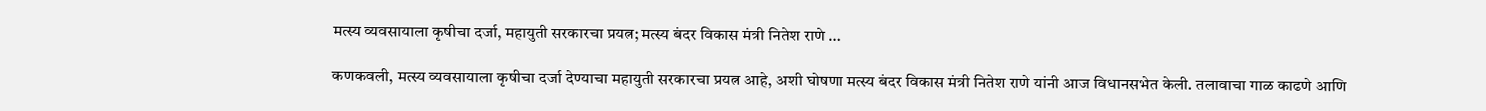मत्स्य व्यवसायाला कृषीचा दर्जा, महायुती सरकारचा प्रयत्न; मत्स्य बंदर विकास मंत्री नितेश राणे …

कणकवली, मत्स्य व्यवसायाला कृषीचा दर्जा देण्याचा महायुती सरकारचा प्रयत्न आहे, अशी घोषणा मत्स्य बंदर विकास मंत्री नितेश राणे यांनी आज विधानसभेत केली. तलावाचा गाळ काढणे आणि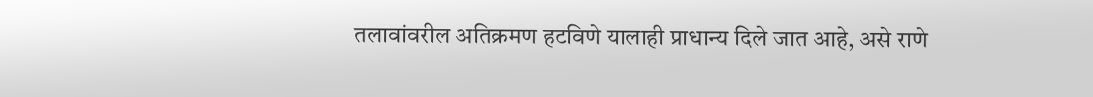तलावांवरील अतिक्रमण हटविणे यालाही प्राधान्य दिले जात आहे, असे राणे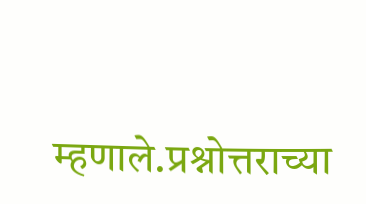म्हणाले.प्रश्नोत्तराच्या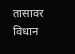तासावर विधान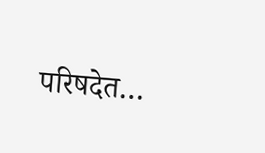परिषदेत…